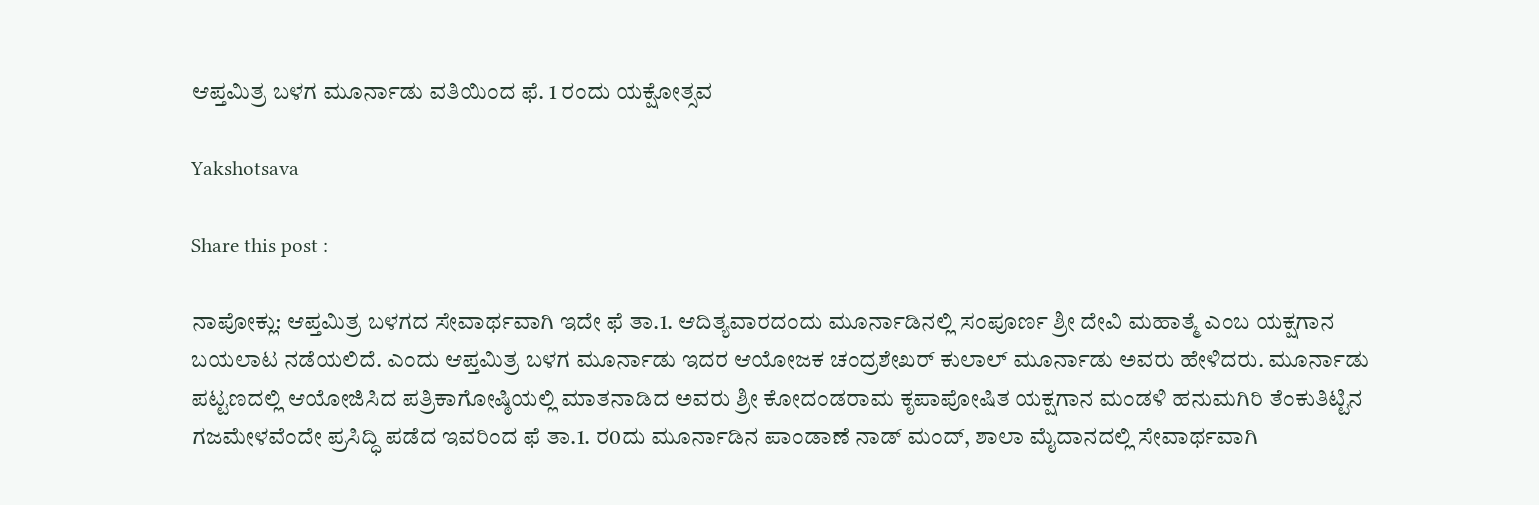ಆಪ್ತಮಿತ್ರ ಬಳಗ ಮೂರ್ನಾಡು ವತಿಯಿಂದ ಫೆ. 1 ರಂದು ಯಕ್ಷೋತ್ಸವ

Yakshotsava

Share this post :

ನಾಪೋಕ್ಲು: ಆಪ್ತಮಿತ್ರ ಬಳಗದ ಸೇವಾರ್ಥವಾಗಿ ಇದೇ ಫೆ ತಾ.1. ಆದಿತ್ಯವಾರದಂದು ಮೂರ್ನಾಡಿನಲ್ಲಿ ಸಂಪೂರ್ಣ ಶ್ರೀ ದೇವಿ ಮಹಾತ್ಮೆ ಎಂಬ ಯಕ್ಷಗಾನ ಬಯಲಾಟ ನಡೆಯಲಿದೆ. ಎಂದು ಆಪ್ತಮಿತ್ರ ಬಳಗ ಮೂರ್ನಾಡು ಇದರ ಆಯೋಜಕ ಚಂದ್ರಶೇಖರ್ ಕುಲಾಲ್ ಮೂರ್ನಾಡು ಅವರು ಹೇಳಿದರು. ಮೂರ್ನಾಡು ಪಟ್ಟಣದಲ್ಲಿ ಆಯೋಜಿಸಿದ ಪತ್ರಿಕಾಗೋಷ್ಠಿಯಲ್ಲಿ ಮಾತನಾಡಿದ ಅವರು ಶ್ರೀ ಕೋದಂಡರಾಮ ಕೃಪಾಪೋಷಿತ ಯಕ್ಷಗಾನ ಮಂಡಳಿ ಹನುಮಗಿರಿ ತೆಂಕುತಿಟ್ಟಿನ ಗಜಮೇಳವೆಂದೇ ಪ್ರಸಿದ್ಧಿ ಪಡೆದ ಇವರಿಂದ ಫೆ ತಾ.1. ರ0ದು ಮೂರ್ನಾಡಿನ ಪಾಂಡಾಣೆ ನಾಡ್ ಮಂದ್, ಶಾಲಾ ಮೈದಾನದಲ್ಲಿ ಸೇವಾರ್ಥವಾಗಿ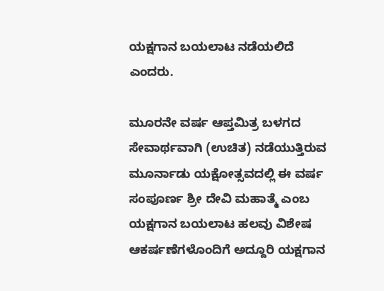ಯಕ್ಷಗಾನ ಬಯಲಾಟ ನಡೆಯಲಿದೆ ಎಂದರು.

ಮೂರನೇ ವರ್ಷ ಆಪ್ತಮಿತ್ರ ಬಳಗದ ಸೇವಾರ್ಥವಾಗಿ (ಉಚಿತ) ನಡೆಯುತ್ತಿರುವ ಮೂರ್ನಾಡು ಯಕ್ಷೋತ್ಸವದಲ್ಲಿ ಈ ವರ್ಷ ಸಂಪೂರ್ಣ ಶ್ರೀ ದೇವಿ ಮಹಾತ್ಮೆ ಎಂಬ ಯಕ್ಷಗಾನ ಬಯಲಾಟ ಹಲವು ವಿಶೇಷ ಆಕರ್ಷಣೆಗಳೊಂದಿಗೆ ಅದ್ದೂರಿ ಯಕ್ಷಗಾನ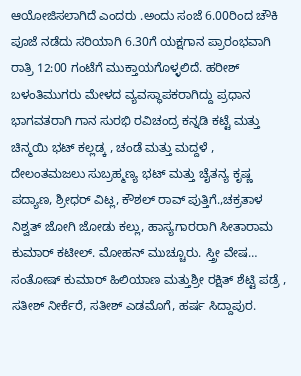ಆಯೋಜಿಸಲಾಗಿದೆ ಎಂದರು .ಅಂದು ಸಂಜೆ 6.00ರಿಂದ ಚೌಕಿ ಪೂಜೆ ನಡೆದು ಸರಿಯಾಗಿ 6.30ಗೆ ಯಕ್ಷಗಾನ ಪ್ರಾರಂಭವಾಗಿ ರಾತ್ರಿ 12:00 ಗಂಟೆಗೆ ಮುಕ್ತಾಯಗೊಳ್ಳಲಿದೆ. ಹರೀಶ್ ಬಳಂತಿಮುಗರು ಮೇಳದ ವ್ಯವಸ್ಥಾಪಕರಾಗಿದ್ದು ಪ್ರಧಾನ ಭಾಗವತರಾಗಿ ಗಾನ ಸುರಭಿ ರವಿಚಂದ್ರ ಕನ್ನಡಿ ಕಟ್ಟೆ ಮತ್ತು ಚಿನ್ಮಯಿ ಭಟ್ ಕಲ್ಲಡ್ಕ , ಚಂಡೆ ಮತ್ತು ಮದ್ದಳೆ , ದೇಲಂತಮಜಲು ಸುಬ್ರಹ್ಮಣ್ಯ ಭಟ್ ಮತ್ತು ಚೈತನ್ಯ ಕೃಷ್ಣ ಪದ್ಯಾಣ, ಶ್ರೀಧರ್ ವಿಟ್ಲ, ಕೌಶಲ್ ರಾವ್ ಪುತ್ತಿಗೆ.,ಚಕ್ರತಾಳ ನಿಶ್ವತ್ ಜೋಗಿ ಜೋಡು ಕಲ್ಲು, ಹಾಸ್ಯಗಾರರಾಗಿ ಸೀತಾರಾಮ ಕುಮಾರ್ ಕಟೀಲ್. ಮೋಹನ್ ಮುಚ್ಚೂರು. ಸ್ತ್ರೀ ವೇಷ… ಸಂತೋಷ್ ಕುಮಾರ್ ಹಿಲಿಯಾಣ ಮತ್ತುಶ್ರೀ ರಕ್ಷಿತ್ ಶೆಟ್ಟಿ ಪಡ್ರೆ , ಸತೀಶ್ ನೀರ್ಕೆರೆ, ಸತೀಶ್ ಎಡಮೊಗೆ, ಹರ್ಷ ಸಿದ್ದಾಪುರ.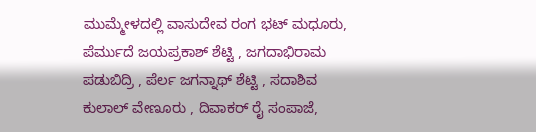ಮುಮ್ಮೇಳದಲ್ಲಿ ವಾಸುದೇವ ರಂಗ ಭಟ್ ಮಧೂರು, ಪೆರ್ಮುದೆ ಜಯಪ್ರಕಾಶ್ ಶೆಟ್ಟಿ , ಜಗದಾಭಿರಾಮ ಪಡುಬಿದ್ರಿ , ಪೆರ್ಲ ಜಗನ್ನಾಥ್ ಶೆಟ್ಟಿ , ಸದಾಶಿವ ಕುಲಾಲ್ ವೇಣೂರು , ದಿವಾಕರ್ ರೈ ಸಂಪಾಜೆ,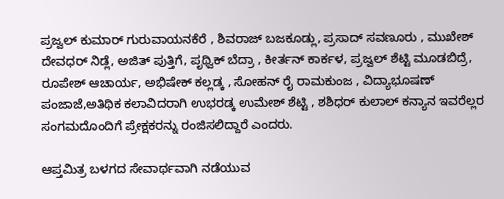ಪ್ರಜ್ವಲ್ ಕುಮಾರ್ ಗುರುವಾಯನಕೆರೆ , ಶಿವರಾಜ್ ಬಜಕೂಡ್ಲು, ಪ್ರಸಾದ್ ಸವಣೂರು , ಮುಖೇಶ್ ದೇವಧರ್ ನಿಡ್ಲೆ, ಅಜಿತ್ ಪುತ್ತಿಗೆ, ಪೃಥ್ವಿಕ್ ಬೆದ್ರಾ , ಕೀರ್ತನ್ ಕಾರ್ಕಳ, ಪ್ರಜ್ವಲ್ ಶೆಟ್ಟಿ ಮೂಡಬಿದ್ರೆ, ರೂಪೇಶ್ ಆಚಾರ್ಯ, ಅಭಿಷೇಕ್ ಕಲ್ಲಡ್ಕ , ಸೋಹನ್ ರೈ ರಾಮಕುಂಜ , ವಿದ್ಯಾಭೂಷಣ್ ಪಂಜಾಜೆ,ಅತಿಥಿಕ ಕಲಾವಿದರಾಗಿ ಉಭರಡ್ಕ ಉಮೇಶ್ ಶೆಟ್ಟಿ , ಶಶಿಧರ್ ಕುಲಾಲ್ ಕನ್ಯಾನ ಇವರೆಲ್ಲರ ಸಂಗಮದೊಂದಿಗೆ ಪ್ರೇಕ್ಷಕರನ್ನು ರಂಜಿಸಲಿದ್ದಾರೆ ಎಂದರು.

ಆಪ್ತಮಿತ್ರ ಬಳಗದ ಸೇವಾರ್ಥವಾಗಿ ನಡೆಯುವ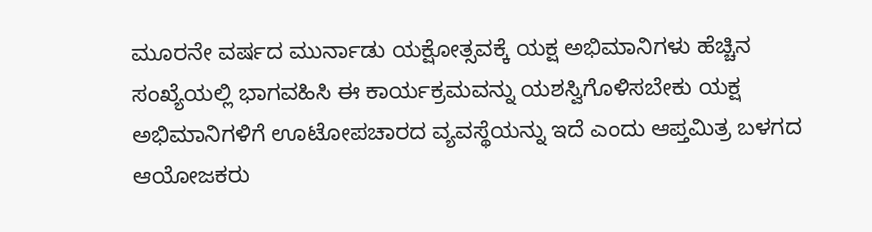ಮೂರನೇ ವರ್ಷದ ಮುರ್ನಾಡು ಯಕ್ಷೋತ್ಸವಕ್ಕೆ ಯಕ್ಷ ಅಭಿಮಾನಿಗಳು ಹೆಚ್ಚಿನ ಸಂಖ್ಯೆಯಲ್ಲಿ ಭಾಗವಹಿಸಿ ಈ ಕಾರ್ಯಕ್ರಮವನ್ನು ಯಶಸ್ವಿಗೊಳಿಸಬೇಕು ಯಕ್ಷ ಅಭಿಮಾನಿಗಳಿಗೆ ಊಟೋಪಚಾರದ ವ್ಯವಸ್ಥೆಯನ್ನು ಇದೆ ಎಂದು ಆಪ್ತಮಿತ್ರ ಬಳಗದ ಆಯೋಜಕರು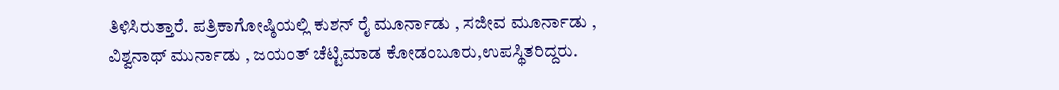ತಿಳಿಸಿರುತ್ತಾರೆ. ಪತ್ರಿಕಾಗೋಷ್ಠಿಯಲ್ಲಿ ಕುಶನ್ ರೈ ಮೂರ್ನಾಡು , ಸಜೀವ ಮೂರ್ನಾಡು , ವಿಶ್ವನಾಥ್ ಮುರ್ನಾಡು , ಜಯಂತ್ ಚೆಟ್ಟಿಮಾಡ ಕೋಡಂಬೂರು,ಉಪಸ್ಥಿತರಿದ್ದರು.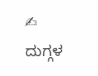✍ ದುಗ್ಗಳ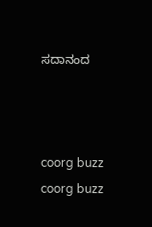ಸದಾನಂದ



coorg buzz
coorg buzz